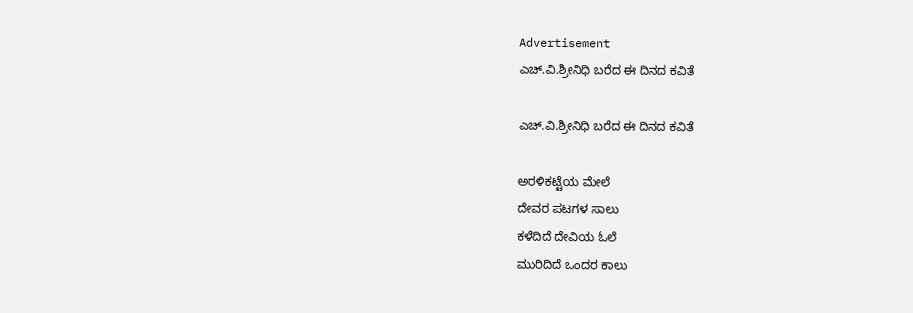Advertisement
ಎಚ್.ವಿ.ಶ್ರೀನಿಧಿ ಬರೆದ ಈ ದಿನದ ಕವಿತೆ

ಎಚ್.ವಿ.ಶ್ರೀನಿಧಿ ಬರೆದ ಈ ದಿನದ ಕವಿತೆ

ಅರಳಿಕಟ್ಟೆಯ ಮೇಲೆ
ದೇವರ ಪಟಗಳ ಸಾಲು
ಕಳೆದಿದೆ ದೇವಿಯ ಓಲೆ
ಮುರಿದಿದೆ ಒಂದರ ಕಾಲು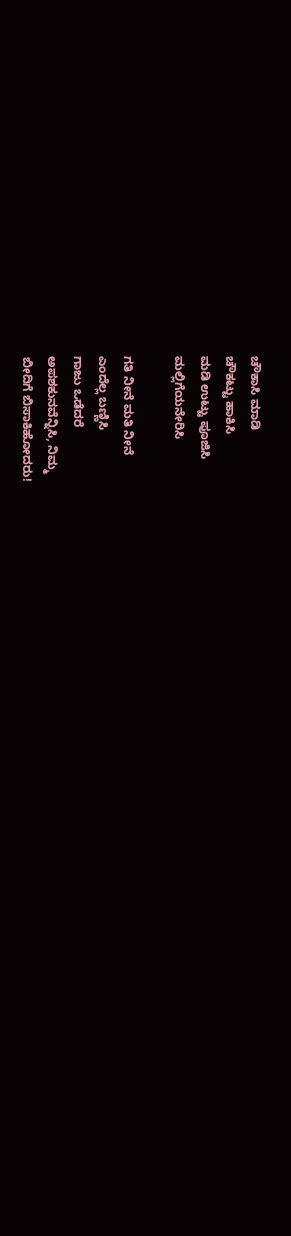ಚೌಕಾಸಿ ಮಾಡಿ
ಚೌಕಟ್ಟು ಹಾಕಿಸಿ
ಮಡಿ ಉಟ್ಟು ಪೂಜಿಸಿ
ಮಲ್ಲಿಗೆಯನೇರಿಸಿ

ಗತಿ ನೀನೆ ಮತಿ ನೀನೆ
ಎಂದೆಲ್ಲ ಬಣ್ಣಿಸಿ
ಗಾಜು ಒಡೆದರೆ
ಅಪಶಕುನವೆನ್ನಿಸಿ, ನಿಮ್ಮ
ಬೀದಿಗೆ ಬಿಸಾಕಿಹೋದರು!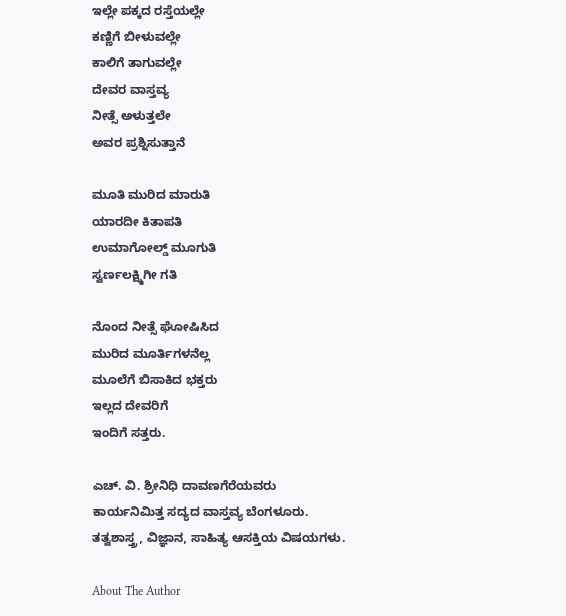ಇಲ್ಲೇ ಪಕ್ಕದ ರಸ್ತೆಯಲ್ಲೇ
ಕಣ್ಣಿಗೆ ಬೀಳುವಲ್ಲೇ
ಕಾಲಿಗೆ ತಾಗುವಲ್ಲೇ
ದೇವರ ವಾಸ್ತವ್ಯ
ನೀತ್ಸೆ ಅಳುತ್ತಲೇ
ಅವರ ಪ್ರಶ್ನಿಸುತ್ತಾನೆ

ಮೂತಿ ಮುರಿದ ಮಾರುತಿ
ಯಾರದೀ ಕಿತಾಪತಿ
ಉಮಾಗೋಲ್ಡ್ ಮೂಗುತಿ
ಸ್ವರ್ಣಲಕ್ಷ್ಮಿಗೀ ಗತಿ

ನೊಂದ ನೀತ್ಸೆ ಘೋಷಿಸಿದ
ಮುರಿದ ಮೂರ್ತಿಗಳನೆಲ್ಲ
ಮೂಲೆಗೆ ಬಿಸಾಕಿದ ಭಕ್ತರು
ಇಲ್ಲದ ದೇವರಿಗೆ
ಇಂದಿಗೆ ಸತ್ತರು.

ಎಚ್. ವಿ. ಶ್ರೀನಿಧಿ ದಾವಣಗೆರೆಯವರು
ಕಾರ್ಯನಿಮಿತ್ತ ಸದ್ಯದ ವಾಸ್ತವ್ಯ ಬೆಂಗಳೂರು.
ತತ್ವಶಾಸ್ತ್ರ, ವಿಜ್ಞಾನ, ಸಾಹಿತ್ಯ ಆಸಕ್ತಿಯ ವಿಷಯಗಳು.

About The Author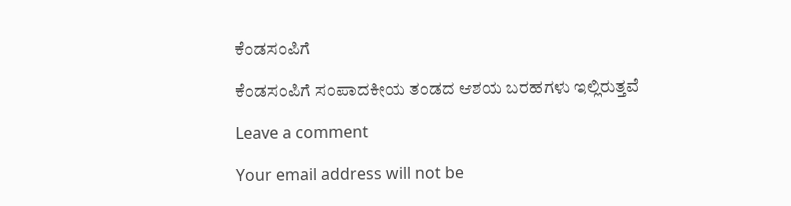ಕೆಂಡಸಂಪಿಗೆ

ಕೆಂಡಸಂಪಿಗೆ ಸಂಪಾದಕೀಯ ತಂಡದ ಆಶಯ ಬರಹಗಳು ಇಲ್ಲಿರುತ್ತವೆ

Leave a comment

Your email address will not be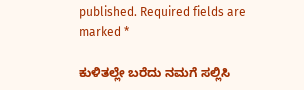published. Required fields are marked *

ಕುಳಿತಲ್ಲೇ ಬರೆದು ನಮಗೆ ಸಲ್ಲಿಸಿ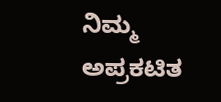ನಿಮ್ಮ ಅಪ್ರಕಟಿತ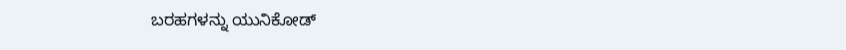ಬರಹಗಳನ್ನು ಯುನಿಕೋಡ್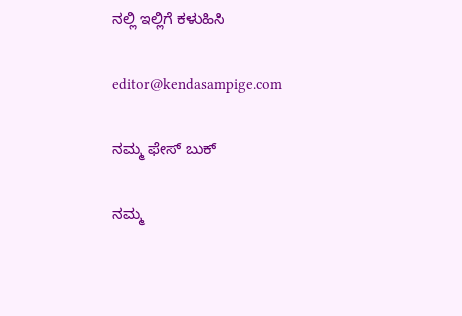ನಲ್ಲಿ ಇಲ್ಲಿಗೆ ಕಳುಹಿಸಿ

editor@kendasampige.com

ನಮ್ಮ ಫೇಸ್ ಬುಕ್

ನಮ್ಮ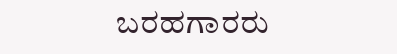ಬರಹಗಾರರು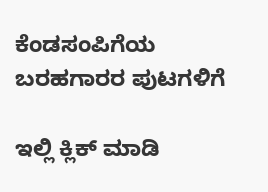ಕೆಂಡಸಂಪಿಗೆಯ ಬರಹಗಾರರ ಪುಟಗಳಿಗೆ

ಇಲ್ಲಿ ಕ್ಲಿಕ್ ಮಾಡಿ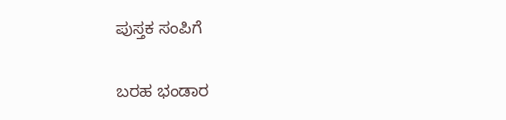ಪುಸ್ತಕ ಸಂಪಿಗೆ

ಬರಹ ಭಂಡಾರ